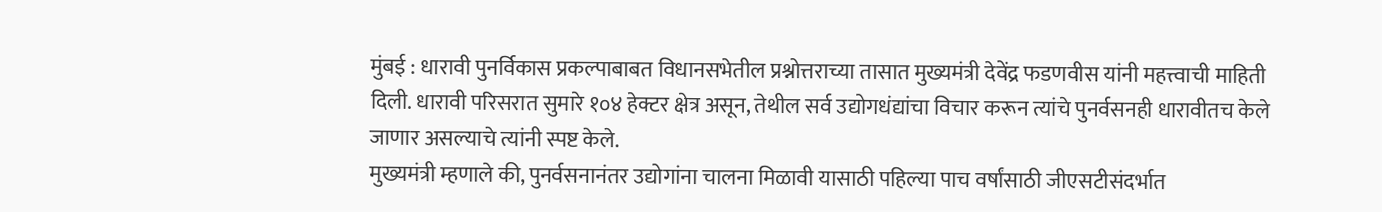मुंबई : धारावी पुनर्विकास प्रकल्पाबाबत विधानसभेतील प्रश्नोत्तराच्या तासात मुख्यमंत्री देवेंद्र फडणवीस यांनी महत्त्वाची माहिती दिली. धारावी परिसरात सुमारे १०४ हेक्टर क्षेत्र असून, तेथील सर्व उद्योगधंद्यांचा विचार करून त्यांचे पुनर्वसनही धारावीतच केले जाणार असल्याचे त्यांनी स्पष्ट केले.
मुख्यमंत्री म्हणाले की, पुनर्वसनानंतर उद्योगांना चालना मिळावी यासाठी पहिल्या पाच वर्षांसाठी जीएसटीसंदर्भात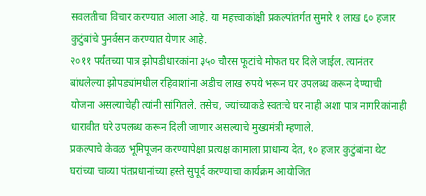सवलतीचा विचार करण्यात आला आहे. या महत्त्वाकांक्षी प्रकल्पांतर्गत सुमारे १ लाख ६० हजार कुटुंबांचे पुनर्वसन करण्यात येणार आहे.
२०११ पर्यंतच्या पात्र झोपडीधारकांना ३५० चौरस फूटांचे मोफत घर दिले जाईल. त्यानंतर बांधलेल्या झोपड्यांमधील रहिवाशांना अडीच लाख रुपये भरून घर उपलब्ध करून देण्याची योजना असल्याचेही त्यांनी सांगितले. तसेच, ज्यांच्याकडे स्वतःचे घर नाही अशा पात्र नागरिकांनाही धारावीत घरे उपलब्ध करून दिली जाणार असल्याचे मुख्यमंत्री म्हणाले.
प्रकल्पाचे केवळ भूमिपूजन करण्यापेक्षा प्रत्यक्ष कामाला प्राधान्य देत, १० हजार कुटुंबांना थेट घरांच्या चाव्या पंतप्रधानांच्या हस्ते सुपूर्द करण्याचा कार्यक्रम आयोजित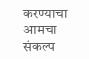करण्याचा आमचा संकल्प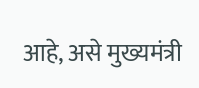आहे, असे मुख्यमंत्री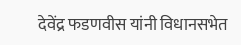देवेंद्र फडणवीस यांनी विधानसभेत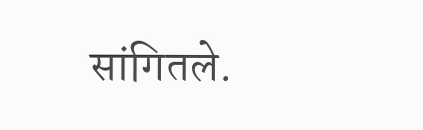सांगितले.